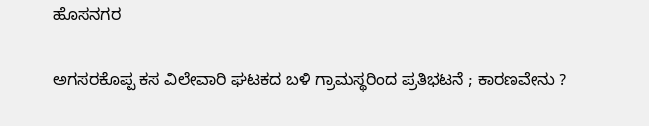ಹೊಸನಗರ

ಅಗಸರಕೊಪ್ಪ ಕಸ ವಿಲೇವಾರಿ ಘಟಕದ ಬಳಿ ಗ್ರಾಮಸ್ಥರಿಂದ ಪ್ರತಿಭಟನೆ ; ಕಾರಣವೇನು ?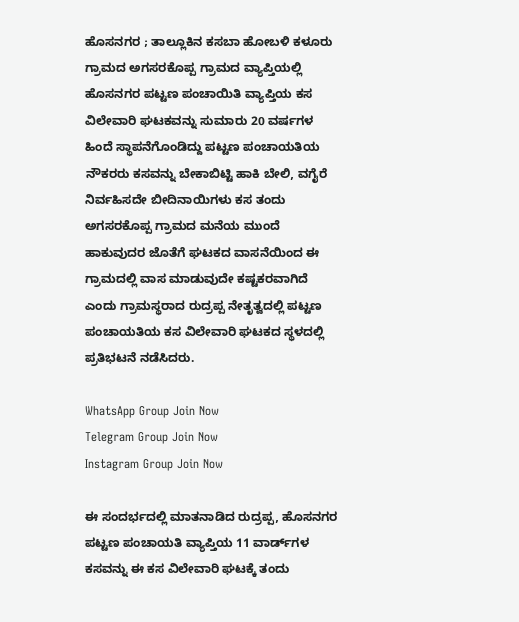ಹೊಸನಗರ ; ತಾಲ್ಲೂಕಿನ ಕಸಬಾ ಹೋಬಳಿ ಕಳೂರು ಗ್ರಾಮದ ಅಗಸರಕೊಪ್ಪ ಗ್ರಾಮದ ವ್ಯಾಪ್ತಿಯಲ್ಲಿ ಹೊಸನಗರ ಪಟ್ಟಣ ಪಂಚಾಯಿತಿ ವ್ಯಾಪ್ತಿಯ ಕಸ ವಿಲೇವಾರಿ ಘಟಕವನ್ನು ಸುಮಾರು 20 ವರ್ಷಗಳ ಹಿಂದೆ ಸ್ಥಾಪನೆಗೊಂಡಿದ್ದು ಪಟ್ಟಣ ಪಂಚಾಯತಿಯ ನೌಕರರು ಕಸವನ್ನು ಬೇಕಾಬಿಟ್ಟಿ ಹಾಕಿ ಬೇಲಿ, ವಗೈರೆ ನಿರ್ವಹಿಸದೇ ಬೀದಿನಾಯಿಗಳು ಕಸ ತಂದು ಅಗಸರಕೊಪ್ಪ ಗ್ರಾಮದ ಮನೆಯ ಮುಂದೆ ಹಾಕುವುದರ ಜೊತೆಗೆ ಘಟಕದ ವಾಸನೆಯಿಂದ ಈ ಗ್ರಾಮದಲ್ಲಿ ವಾಸ ಮಾಡುವುದೇ ಕಷ್ಟಕರವಾಗಿದೆ ಎಂದು ಗ್ರಾಮಸ್ಥರಾದ ರುದ್ರಪ್ಪ ನೇತೃತ್ವದಲ್ಲಿ ಪಟ್ಟಣ ಪಂಚಾಯತಿಯ ಕಸ ವಿಲೇವಾರಿ ಘಟಕದ ಸ್ಥಳದಲ್ಲಿ ಪ್ರತಿಭಟನೆ ನಡೆಸಿದರು.

WhatsApp Group Join Now
Telegram Group Join Now
Instagram Group Join Now

ಈ ಸಂದರ್ಭದಲ್ಲಿ ಮಾತನಾಡಿದ ರುದ್ರಪ್ಪ, ಹೊಸನಗರ ಪಟ್ಟಣ ಪಂಚಾಯತಿ ವ್ಯಾಪ್ತಿಯ 11 ವಾರ್ಡ್‌ಗಳ ಕಸವನ್ನು ಈ ಕಸ ವಿಲೇವಾರಿ ಘಟಕ್ಕೆ ತಂದು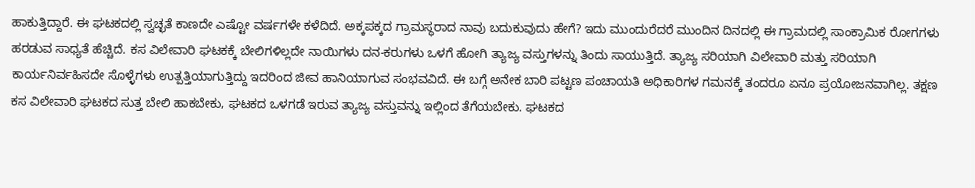ಹಾಕುತ್ತಿದ್ದಾರೆ. ಈ ಘಟಕದಲ್ಲಿ ಸ್ವಚ್ಛತೆ ಕಾಣದೇ ಎಷ್ಟೋ ವರ್ಷಗಳೇ ಕಳೆದಿದೆ. ಅಕ್ಕಪಕ್ಕದ ಗ್ರಾಮಸ್ಥರಾದ ನಾವು ಬದುಕುವುದು ಹೇಗೆ? ಇದು ಮುಂದುರೆದರೆ ಮುಂದಿನ ದಿನದಲ್ಲಿ ಈ ಗ್ರಾಮದಲ್ಲಿ ಸಾಂಕ್ರಾಮಿಕ ರೋಗಗಳು ಹರಡುವ ಸಾಧ್ಯತೆ ಹೆಚ್ಚಿದೆ. ಕಸ ವಿಲೇವಾರಿ ಘಟಕಕ್ಕೆ ಬೇಲಿಗಳಿಲ್ಲದೇ ನಾಯಿಗಳು ದನ-ಕರುಗಳು ಒಳಗೆ ಹೋಗಿ ತ್ಯಾಜ್ಯ ವಸ್ತುಗಳನ್ನು ತಿಂದು ಸಾಯುತ್ತಿದೆ. ತ್ಯಾಜ್ಯ ಸರಿಯಾಗಿ ವಿಲೇವಾರಿ ಮತ್ತು ಸರಿಯಾಗಿ ಕಾರ್ಯನಿರ್ವಹಿಸದೇ ಸೊಳ್ಳೆಗಳು ಉತ್ಪತ್ತಿಯಾಗುತ್ತಿದ್ದು ಇದರಿಂದ ಜೀವ ಹಾನಿಯಾಗುವ ಸಂಭವವಿದೆ. ಈ ಬಗ್ಗೆ ಅನೇಕ ಬಾರಿ ಪಟ್ಟಣ ಪಂಚಾಯತಿ ಅಧಿಕಾರಿಗಳ ಗಮನಕ್ಕೆ ತಂದರೂ ಏನೂ ಪ್ರಯೋಜನವಾಗಿಲ್ಲ. ತಕ್ಷಣ ಕಸ ವಿಲೇವಾರಿ ಘಟಕದ ಸುತ್ತ ಬೇಲಿ ಹಾಕಬೇಕು, ಘಟಕದ ಒಳಗಡೆ ಇರುವ ತ್ಯಾಜ್ಯ ವಸ್ತುವನ್ನು ಇಲ್ಲಿಂದ ತೆಗೆಯಬೇಕು. ಘಟಕದ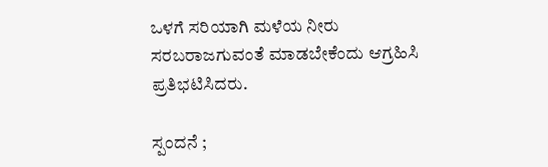ಒಳಗೆ ಸರಿಯಾಗಿ ಮಳೆಯ ನೀರು ಸರಬರಾಜಗುವಂತೆ ಮಾಡಬೇಕೆಂದು ಆಗ್ರಹಿಸಿ ಪ್ರತಿಭಟಿಸಿದರು.

ಸ್ಪಂದನೆ ;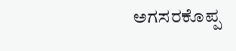ಅಗಸರಕೊಪ್ಪ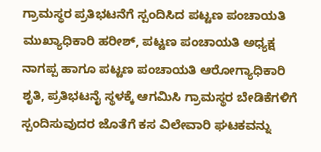ಗ್ರಾಮಸ್ಥರ ಪ್ರತಿಭಟನೆಗೆ ಸ್ಪಂದಿಸಿದ ಪಟ್ಟಣ ಪಂಚಾಯತಿ ಮುಖ್ಯಾಧಿಕಾರಿ ಹರೀಶ್, ಪಟ್ಟಣ ಪಂಚಾಯತಿ ಅಧ್ಯಕ್ಷ ನಾಗಪ್ಪ ಹಾಗೂ ಪಟ್ಟಣ ಪಂಚಾಯತಿ ಆರೋಗ್ಯಾಧಿಕಾರಿ ಶೃತಿ, ಪ್ರತಿಭಟನೈ ಸ್ಥಳಕ್ಕೆ ಆಗಮಿಸಿ ಗ್ರಾಮಸ್ಥರ ಬೇಡಿಕೆಗಳಿಗೆ ಸ್ಪಂದಿಸುವುದರ ಜೊತೆಗೆ ಕಸ ವಿಲೇವಾರಿ ಘಟಕವನ್ನು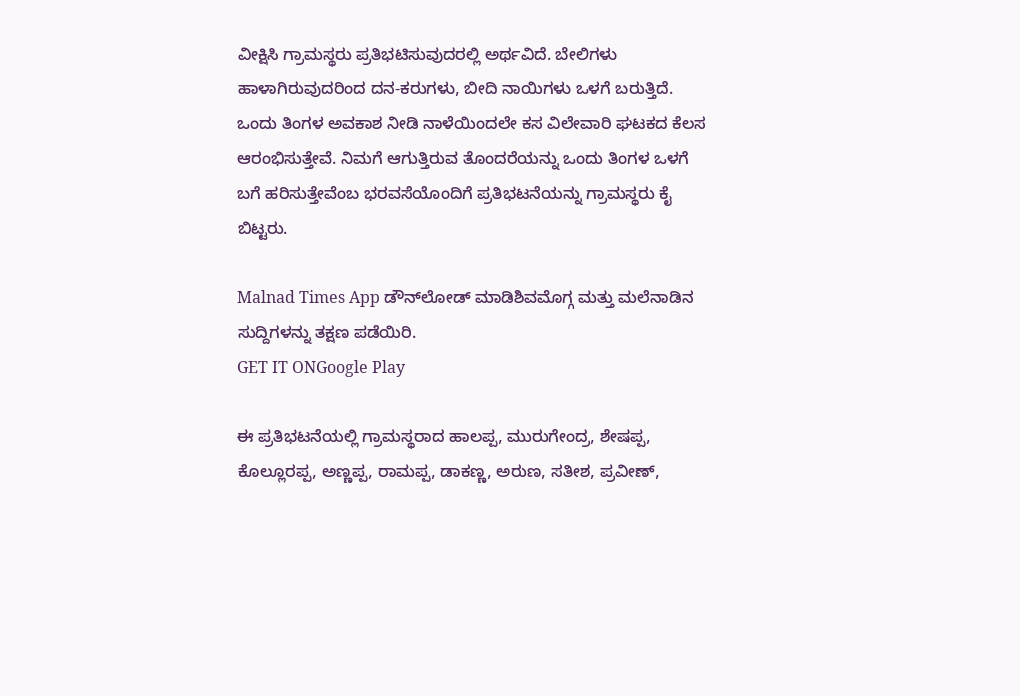ವೀಕ್ಷಿಸಿ ಗ್ರಾಮಸ್ಥರು ಪ್ರತಿಭಟಿಸುವುದರಲ್ಲಿ ಅರ್ಥವಿದೆ. ಬೇಲಿಗಳು ಹಾಳಾಗಿರುವುದರಿಂದ ದನ-ಕರುಗಳು, ಬೀದಿ ನಾಯಿಗಳು ಒಳಗೆ ಬರುತ್ತಿದೆ. ಒಂದು ತಿಂಗಳ ಅವಕಾಶ ನೀಡಿ ನಾಳೆಯಿಂದಲೇ ಕಸ ವಿಲೇವಾರಿ ಘಟಕದ ಕೆಲಸ ಆರಂಭಿಸುತ್ತೇವೆ. ನಿಮಗೆ ಆಗುತ್ತಿರುವ ತೊಂದರೆಯನ್ನು ಒಂದು ತಿಂಗಳ ಒಳಗೆ ಬಗೆ ಹರಿಸುತ್ತೇವೆಂಬ ಭರವಸೆಯೊಂದಿಗೆ ಪ್ರತಿಭಟನೆಯನ್ನು ಗ್ರಾಮಸ್ಥರು ಕೈ ಬಿಟ್ಟರು.

Malnad Times App ಡೌನ್‌ಲೋಡ್ ಮಾಡಿಶಿವಮೊಗ್ಗ ಮತ್ತು ಮಲೆನಾಡಿನ ಸುದ್ದಿಗಳನ್ನು ತಕ್ಷಣ ಪಡೆಯಿರಿ.
GET IT ONGoogle Play

ಈ ಪ್ರತಿಭಟನೆಯಲ್ಲಿ ಗ್ರಾಮಸ್ಥರಾದ ಹಾಲಪ್ಪ, ಮುರುಗೇಂದ್ರ, ಶೇಷಪ್ಪ, ಕೊಲ್ಲೂರಪ್ಪ, ಅಣ್ಣಪ್ಪ, ರಾಮಪ್ಪ, ಡಾಕಣ್ಣ, ಅರುಣ, ಸತೀಶ, ಪ್ರವೀಣ್,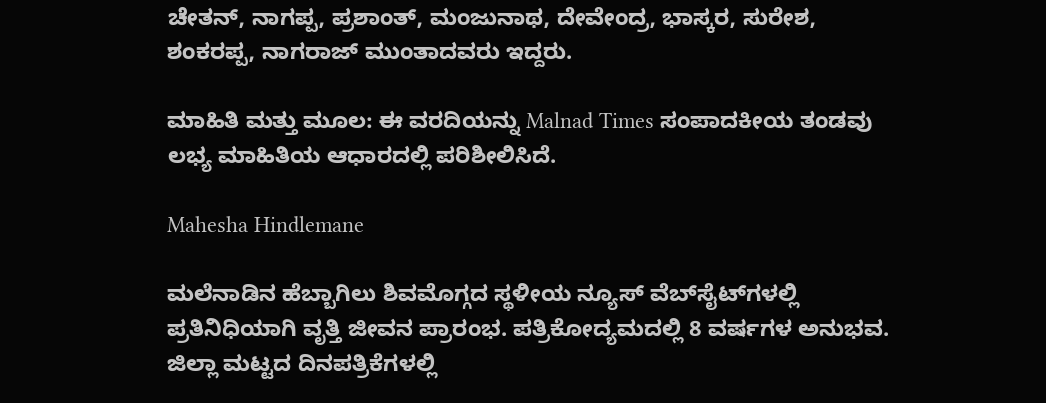ಚೇತನ್, ನಾಗಪ್ಪ, ಪ್ರಶಾಂತ್, ಮಂಜುನಾಥ, ದೇವೇಂದ್ರ, ಭಾಸ್ಕರ, ಸುರೇಶ, ಶಂಕರಪ್ಪ, ನಾಗರಾಜ್ ಮುಂತಾದವರು ಇದ್ದರು.

ಮಾಹಿತಿ ಮತ್ತು ಮೂಲ: ಈ ವರದಿಯನ್ನು Malnad Times ಸಂಪಾದಕೀಯ ತಂಡವು ಲಭ್ಯ ಮಾಹಿತಿಯ ಆಧಾರದಲ್ಲಿ ಪರಿಶೀಲಿಸಿದೆ.

Mahesha Hindlemane

ಮಲೆನಾಡಿನ ಹೆಬ್ಬಾಗಿಲು ಶಿವಮೊಗ್ಗದ ಸ್ಥಳೀಯ ನ್ಯೂಸ್ ವೆಬ್‌ಸೈಟ್‌ಗಳಲ್ಲಿ ಪ್ರತಿನಿಧಿಯಾಗಿ ವೃತ್ತಿ ಜೀವನ ಪ್ರಾರಂಭ. ಪತ್ರಿಕೋದ್ಯಮದಲ್ಲಿ 8 ವರ್ಷಗಳ ಅನುಭವ. ಜಿಲ್ಲಾ ಮಟ್ಟದ ದಿನಪತ್ರಿಕೆಗಳಲ್ಲಿ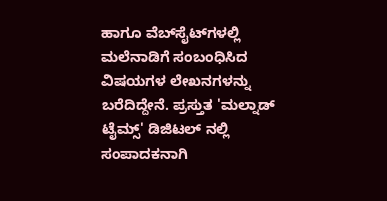ಹಾಗೂ ವೆಬ್‌ಸೈಟ್‌ಗಳಲ್ಲಿ ಮಲೆನಾಡಿಗೆ ಸಂಬಂಧಿಸಿದ ವಿಷಯಗಳ ಲೇಖನಗಳನ್ನು ಬರೆದಿದ್ದೇನೆ. ಪ್ರಸ್ತುತ 'ಮಲ್ನಾಡ್ ಟೈಮ್ಸ್' ಡಿಜಿಟಲ್ ನಲ್ಲಿ ಸಂಪಾದಕನಾಗಿ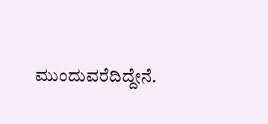ಮುಂದುವರೆದಿದ್ದೇನೆ.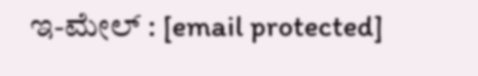ಇ-ಮೇಲ್ : [email protected]